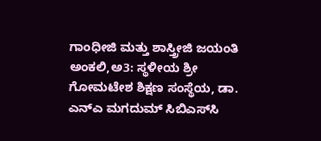ಗಾಂಧೀಜಿ ಮತ್ತು ಶಾಸ್ತ್ರೀಜಿ ಜಯಂತಿ
ಅಂಕಲಿ,ಅ3: ಸ್ಥಳೀಯ ಶ್ರೀ ಗೋಮಟೇಶ ಶಿಕ್ಷಣ ಸಂಸ್ಥೆಯ, ಡಾ. ಎನ್‍ಎ ಮಗದುಮ್ ಸಿಬಿಎಸ್‍ಸಿ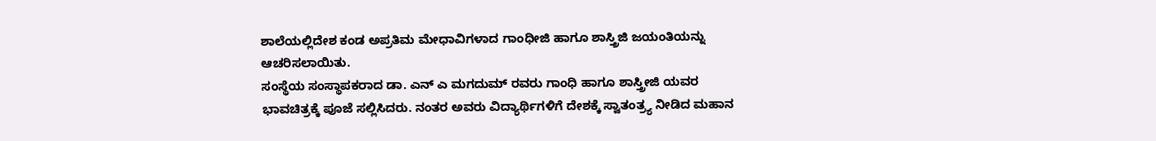ಶಾಲೆಯಲ್ಲಿದೇಶ ಕಂಡ ಅಪ್ರತಿಮ ಮೇಧಾವಿಗಳಾದ ಗಾಂಧೀಜಿ ಹಾಗೂ ಶಾಸ್ತ್ರಿಜಿ ಜಯಂತಿಯನ್ನು ಆಚರಿಸಲಾಯಿತು.
ಸಂಸ್ಥೆಯ ಸಂಸ್ಥಾಪಕರಾದ ಡಾ. ಎನ್ ಎ ಮಗದುಮ್ ರವರು ಗಾಂಧಿ ಹಾಗೂ ಶಾಸ್ತ್ರೀಜಿ ಯವರ ಭಾವಚಿತ್ರಕ್ಕೆ ಪೂಜೆ ಸಲ್ಲಿಸಿದರು. ನಂತರ ಅವರು ವಿದ್ಯಾರ್ಥಿಗಳಿಗೆ ದೇಶಕ್ಕೆ ಸ್ವಾತಂತ್ರ್ಯ ನೀಡಿದ ಮಹಾನ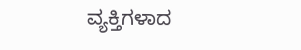ವ್ಯಕ್ತಿಗಳಾದ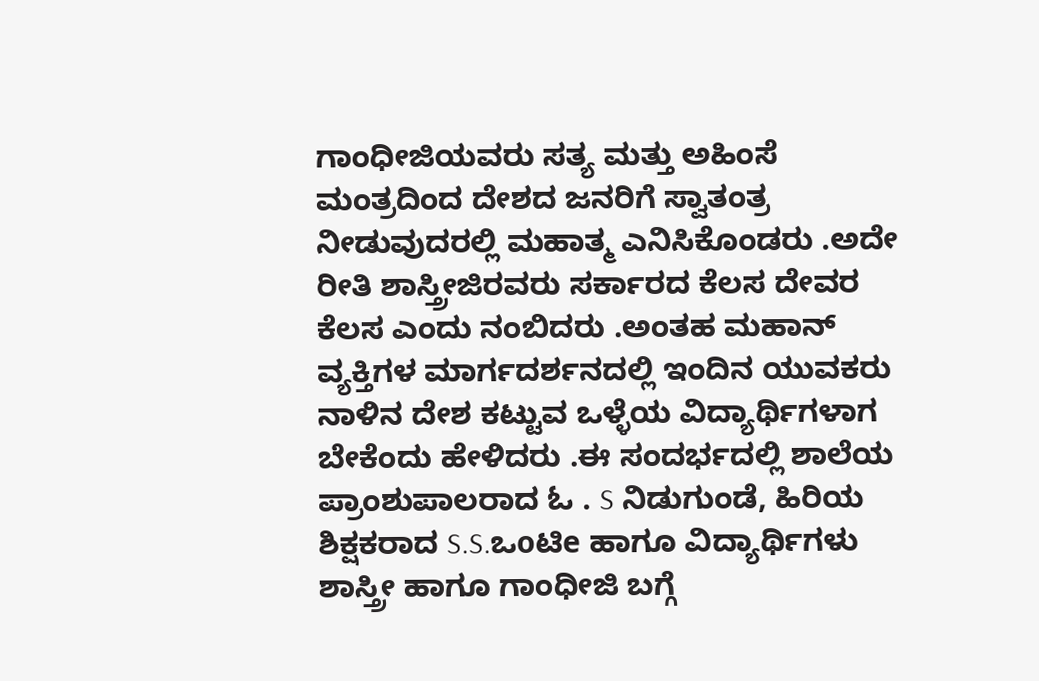ಗಾಂಧೀಜಿಯವರು ಸತ್ಯ ಮತ್ತು ಅಹಿಂಸೆ ಮಂತ್ರದಿಂದ ದೇಶದ ಜನರಿಗೆ ಸ್ವಾತಂತ್ರ ನೀಡುವುದರಲ್ಲಿ ಮಹಾತ್ಮ ಎನಿಸಿಕೊಂಡರು .ಅದೇ ರೀತಿ ಶಾಸ್ತ್ರೀಜಿರವರು ಸರ್ಕಾರದ ಕೆಲಸ ದೇವರ ಕೆಲಸ ಎಂದು ನಂಬಿದರು .ಅಂತಹ ಮಹಾನ್ ವ್ಯಕ್ತಿಗಳ ಮಾರ್ಗದರ್ಶನದಲ್ಲಿ ಇಂದಿನ ಯುವಕರು ನಾಳಿನ ದೇಶ ಕಟ್ಟುವ ಒಳ್ಳೆಯ ವಿದ್ಯಾರ್ಥಿಗಳಾಗ ಬೇಕೆಂದು ಹೇಳಿದರು .ಈ ಸಂದರ್ಭದಲ್ಲಿ ಶಾಲೆಯ ಪ್ರಾಂಶುಪಾಲರಾದ ಓ . S ನಿಡುಗುಂಡೆ, ಹಿರಿಯ ಶಿಕ್ಷಕರಾದ S.S.ಒoಟಿe ಹಾಗೂ ವಿದ್ಯಾರ್ಥಿಗಳು ಶಾಸ್ತ್ರೀ ಹಾಗೂ ಗಾಂಧೀಜಿ ಬಗ್ಗೆ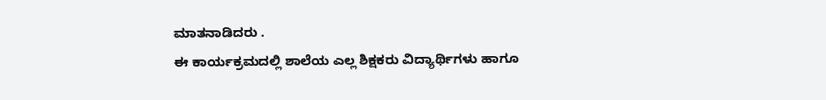ಮಾತನಾಡಿದರು .
ಈ ಕಾರ್ಯಕ್ರಮದಲ್ಲಿ ಶಾಲೆಯ ಎಲ್ಲ ಶಿಕ್ಷಕರು ವಿದ್ಯಾರ್ಥಿಗಳು ಹಾಗೂ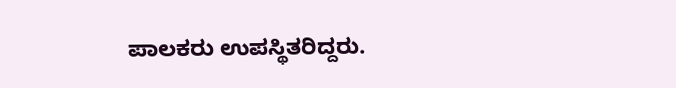ಪಾಲಕರು ಉಪಸ್ಥಿತರಿದ್ದರು.